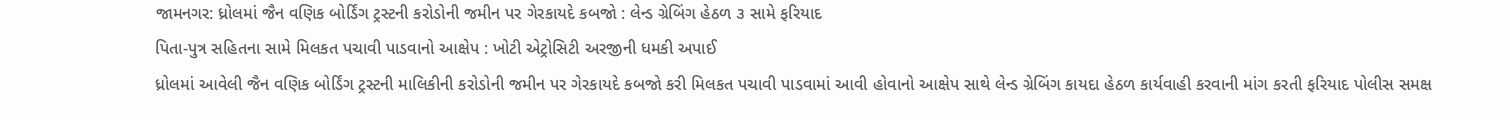જામનગર: ધ્રોલમાં જૈન વણિક બોર્ડિંગ ટ્રસ્ટની કરોડોની જમીન પર ગેરકાયદે કબજો : લેન્ડ ગ્રેબિંગ હેઠળ ૩ સામે ફરિયાદ
પિતા-પુત્ર સહિતના સામે મિલકત પચાવી પાડવાનો આક્ષેપ : ખોટી એટ્રોસિટી અરજીની ધમકી અપાઈ
ધ્રોલમાં આવેલી જૈન વણિક બોર્ડિંગ ટ્રસ્ટની માલિકીની કરોડોની જમીન પર ગેરકાયદે કબજો કરી મિલકત પચાવી પાડવામાં આવી હોવાનો આક્ષેપ સાથે લેન્ડ ગ્રેબિંગ કાયદા હેઠળ કાર્યવાહી કરવાની માંગ કરતી ફરિયાદ પોલીસ સમક્ષ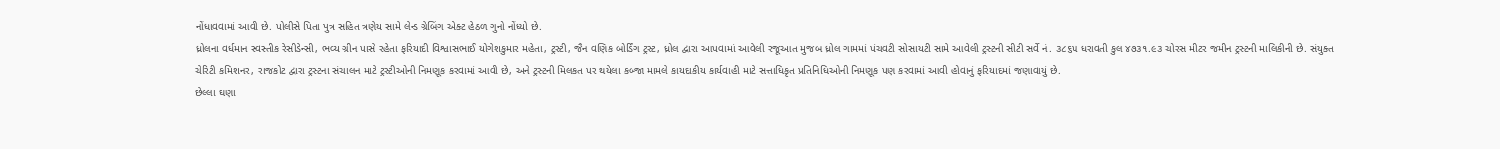નોંધાવવામાં આવી છે. પોલીસે પિતા પુત્ર સહિત ત્રણેય સામે લેન્ડ ગ્રેબિંગ એક્ટ હેઠળ ગુનો નોંધ્યો છે.
ધ્રોલના વર્ધમાન સ્વસ્તીક રેસીડેન્સી, ભવ્ય ગ્રીન પાસે રહેતા ફરિયાદી વિશ્વાસભાઈ યોગેશકુમાર મહેતા, ટ્રસ્ટી, જૈન વણિક બોર્ડિંગ ટ્રસ્ટ, ધ્રોલ દ્વારા આપવામાં આવેલી રજૂઆત મુજબ ધ્રોલ ગામમાં પંચવટી સોસાયટી સામે આવેલી ટ્રસ્ટની સીટી સર્વે નં. ૩૮૬૫ ધરાવતી કુલ ૪૭૩૧.૯૩ ચોરસ મીટર જમીન ટ્રસ્ટની માલિકીની છે. સંયુક્ત ચેરિટી કમિશનર, રાજકોટ દ્વારા ટ્રસ્ટના સંચાલન માટે ટ્રસ્ટીઓની નિમણૂક કરવામાં આવી છે, અને ટ્રસ્ટની મિલકત પર થયેલા કબ્જા મામલે કાયદાકીય કાર્યવાહી માટે સત્તાધિકૃત પ્રતિનિધિઓની નિમણૂક પણ કરવામાં આવી હોવાનું ફરિયાદમાં જણાવાયું છે.
છેલ્લા ઘણા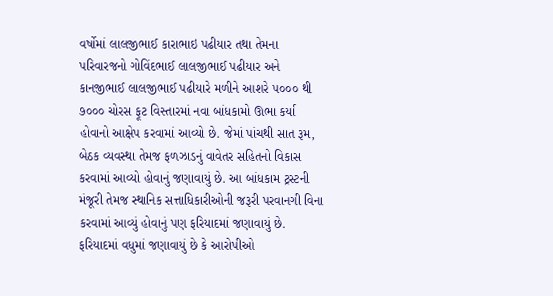વર્ષોમાં લાલજીભાઈ કારાભાઇ પઢીયાર તથા તેમના પરિવારજનો ગોવિંદભાઈ લાલજીભાઈ પઢીયાર અને કાનજીભાઈ લાલજીભાઈ પઢીયારે મળીને આશરે ૫૦૦૦ થી ૭૦૦૦ ચોરસ ફૂટ વિસ્તારમાં નવા બાંધકામો ઊભા કર્યા હોવાનો આક્ષેપ કરવામાં આવ્યો છે. જેમાં પાંચથી સાત રૂમ, બેઠક વ્યવસ્થા તેમજ ફળઝાડનું વાવેતર સહિતનો વિકાસ કરવામાં આવ્યો હોવાનું જણાવાયું છે. આ બાંધકામ ટ્રસ્ટની મંજૂરી તેમજ સ્થાનિક સત્તાધિકારીઓની જરૂરી પરવાનગી વિના કરવામાં આવ્યું હોવાનું પણ ફરિયાદમાં જણાવાયું છે.
ફરિયાદમાં વધુમાં જણાવાયું છે કે આરોપીઓ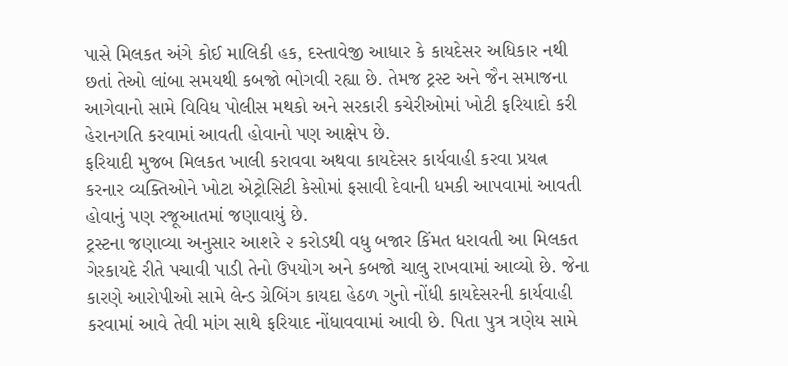પાસે મિલકત અંગે કોઈ માલિકી હક, દસ્તાવેજી આધાર કે કાયદેસર અધિકાર નથી છતાં તેઓ લાંબા સમયથી કબજો ભોગવી રહ્યા છે. તેમજ ટ્રસ્ટ અને જૈન સમાજના આગેવાનો સામે વિવિધ પોલીસ મથકો અને સરકારી કચેરીઓમાં ખોટી ફરિયાદો કરી હેરાનગતિ કરવામાં આવતી હોવાનો પણ આક્ષેપ છે.
ફરિયાદી મુજબ મિલકત ખાલી કરાવવા અથવા કાયદેસર કાર્યવાહી કરવા પ્રયત્ન કરનાર વ્યક્તિઓને ખોટા એટ્રોસિટી કેસોમાં ફસાવી દેવાની ધમકી આપવામાં આવતી હોવાનું પણ રજૂઆતમાં જણાવાયું છે.
ટ્રસ્ટના જણાવ્યા અનુસાર આશરે ૨ કરોડથી વધુ બજાર કિંમત ધરાવતી આ મિલકત ગેરકાયદે રીતે પચાવી પાડી તેનો ઉપયોગ અને કબજો ચાલુ રાખવામાં આવ્યો છે. જેના કારણે આરોપીઓ સામે લેન્ડ ગ્રેબિંગ કાયદા હેઠળ ગુનો નોંધી કાયદેસરની કાર્યવાહી કરવામાં આવે તેવી માંગ સાથે ફરિયાદ નોંધાવવામાં આવી છે. પિતા પુત્ર ત્રણેય સામે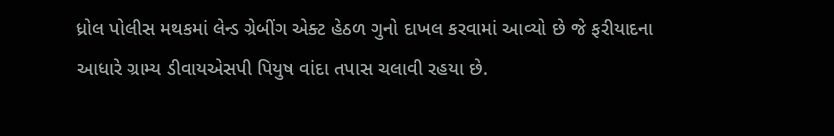ધ્રોલ પોલીસ મથકમાં લેન્ડ ગ્રેબીંગ એક્ટ હેઠળ ગુનો દાખલ કરવામાં આવ્યો છે જે ફરીયાદના આધારે ગ્રામ્ય ડીવાયએસપી પિયુષ વાંદા તપાસ ચલાવી રહયા છે.